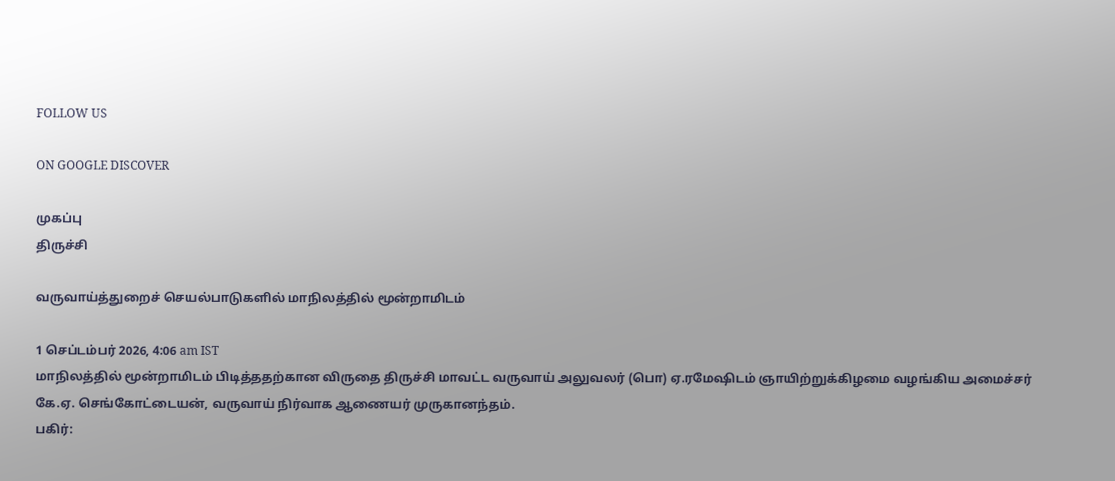FOLLOW US

ON GOOGLE DISCOVER

முகப்பு
திருச்சி

வருவாய்த்துறைச் செயல்பாடுகளில் மாநிலத்தில் மூன்றாமிடம்

1 செப்டம்பர் 2026, 4:06 am IST
மாநிலத்தில் மூன்றாமிடம் பிடித்ததற்கான விருதை திருச்சி மாவட்ட வருவாய் அலுவலர் (பொ) ஏ.ரமேஷிடம் ஞாயிற்றுக்கிழமை வழங்கிய அமைச்சர் கே.ஏ. செங்கோட்டையன், வருவாய் நிர்வாக ஆணையர் முருகானந்தம்.
பகிர்: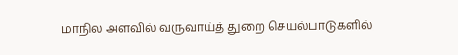மாநில அளவில் வருவாய்த் துறை செயல்பாடுகளில்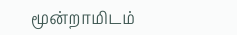மூன்றாமிடம்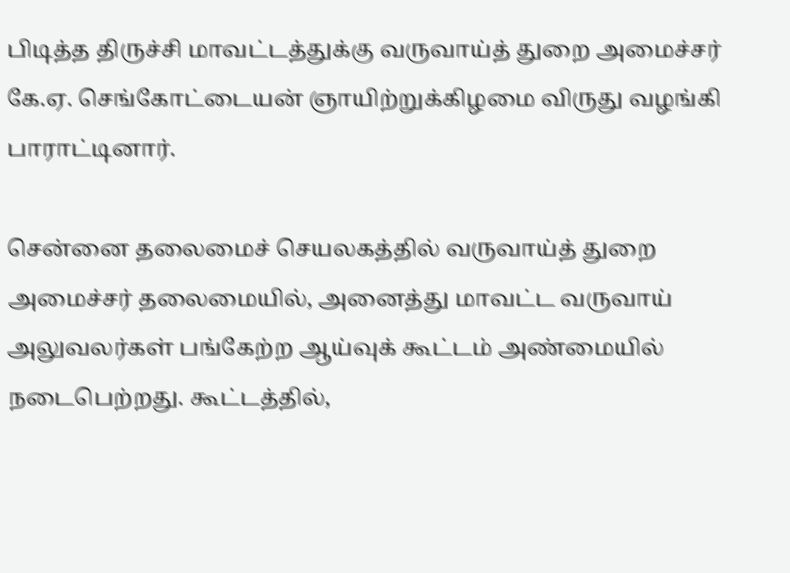பிடித்த திருச்சி மாவட்டத்துக்கு வருவாய்த் துறை அமைச்சர் கே.ஏ. செங்கோட்டையன் ஞாயிற்றுக்கிழமை விருது வழங்கி பாராட்டினார்.

சென்னை தலைமைச் செயலகத்தில் வருவாய்த் துறை அமைச்சர் தலைமையில், அனைத்து மாவட்ட வருவாய் அலுவலர்கள் பங்கேற்ற ஆய்வுக் கூட்டம் அண்மையில் நடைபெற்றது. கூட்டத்தில்,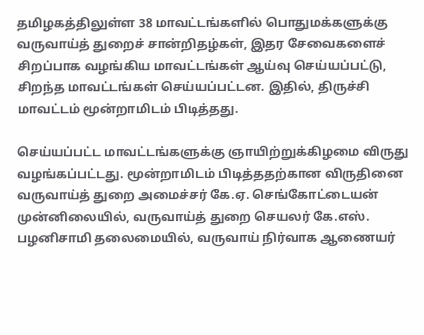தமிழகத்திலுள்ள 38 மாவட்டங்களில் பொதுமக்களுக்கு வருவாய்த் துறைச் சான்றிதழ்கள், இதர சேவைகளைச் சிறப்பாக வழங்கிய மாவட்டங்கள் ஆய்வு செய்யப்பட்டு, சிறந்த மாவட்டங்கள் செய்யப்பட்டன. இதில், திருச்சி மாவட்டம் மூன்றாமிடம் பிடித்தது.

செய்யப்பட்ட மாவட்டங்களுக்கு ஞாயிற்றுக்கிழமை விருது வழங்கப்பட்டது. மூன்றாமிடம் பிடித்ததற்கான விருதினை வருவாய்த் துறை அமைச்சர் கே.ஏ. செங்கோட்டையன் முன்னிலையில், வருவாய்த் துறை செயலர் கே.எஸ். பழனிசாமி தலைமையில், வருவாய் நிர்வாக ஆணையர்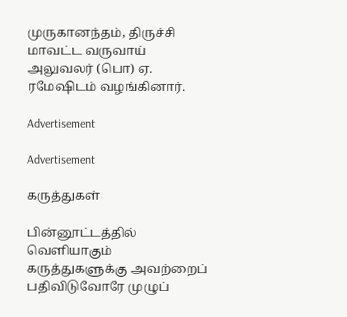முருகானந்தம், திருச்சி மாவட்ட வருவாய் அலுவலர் (பொ) ஏ. ரமேஷிடம் வழங்கினார்.

Advertisement

Advertisement

கருத்துகள்

பின்னூட்டத்தில் வெளியாகும் கருத்துகளுக்கு அவற்றைப் பதிவிடுவோரே முழுப்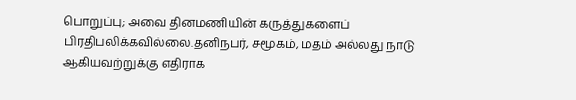பொறுப்பு; அவை தினமணியின் கருத்துகளைப் பிரதிபலிக்கவில்லை.தனிநபர், சமூகம், மதம் அல்லது நாடு ஆகியவற்றுக்கு எதிராக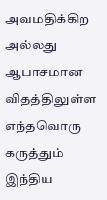அவமதிக்கிற அல்லது ஆபாசமான விதத்திலுள்ள எந்தவொரு கருத்தும் இந்திய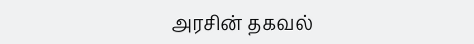அரசின் தகவல்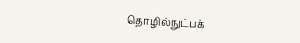தொழில்நுட்பக்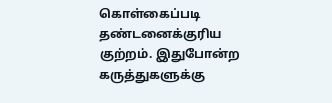கொள்கைப்படி தண்டனைக்குரிய குற்றம். இதுபோன்ற கருத்துகளுக்கு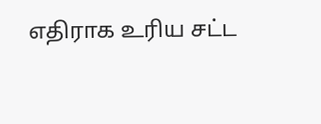எதிராக உரிய சட்ட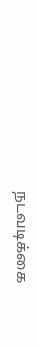நடவடிக்கை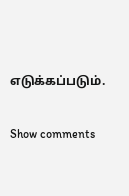எடுக்கப்படும்.

Show comments